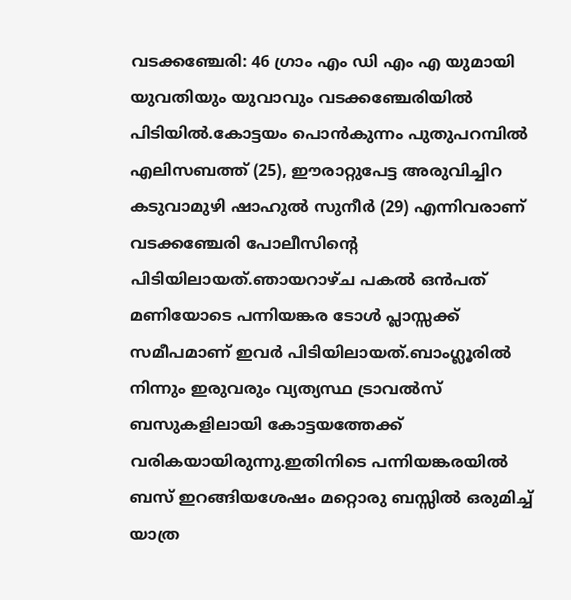വടക്കഞ്ചേരി: 46 ഗ്രാം എം ഡി എം എ യുമായി യുവതിയും യുവാവും വടക്കഞ്ചേരിയിൽ പിടിയിൽ.കോട്ടയം പൊൻകുന്നം പുതുപറമ്പിൽ എലിസബത്ത് (25), ഈരാറ്റുപേട്ട അരുവിച്ചിറ കടുവാമുഴി ഷാഹുൽ സുനീർ (29) എന്നിവരാണ് വടക്കഞ്ചേരി പോലീസിന്റെ പിടിയിലായത്.ഞായറാഴ്ച പകൽ ഒൻപത് മണിയോടെ പന്നിയങ്കര ടോൾ പ്ലാസ്സക്ക് സമീപമാണ് ഇവർ പിടിയിലായത്.ബാംഗ്ലൂരിൽ നിന്നും ഇരുവരും വ്യത്യസ്ഥ ട്രാവൽസ് ബസുകളിലായി കോട്ടയത്തേക്ക് വരികയായിരുന്നു.ഇതിനിടെ പന്നിയങ്കരയിൽ ബസ് ഇറങ്ങിയശേഷം മറ്റൊരു ബസ്സിൽ ഒരുമിച്ച് യാത്ര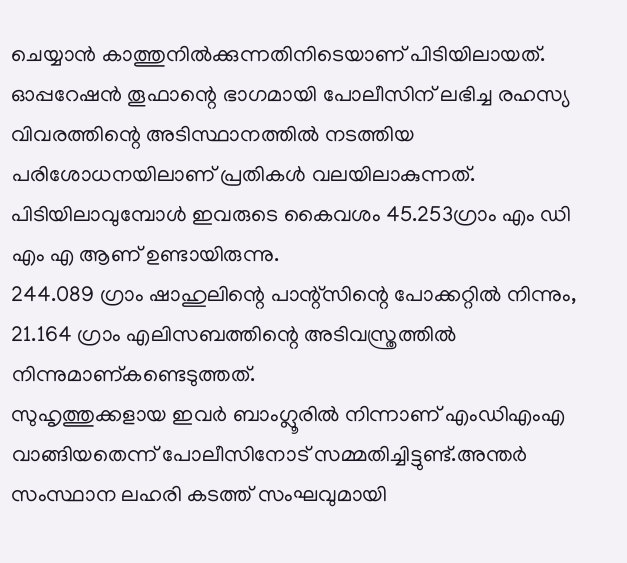ചെയ്യാൻ കാത്തുനിൽക്കുന്നതിനിടെയാണ് പിടിയിലായത്.
ഓപ്പറേഷൻ തൂഫാന്റെ ഭാഗമായി പോലീസിന് ലഭിച്ച രഹസ്യ വിവരത്തിന്റെ അടിസ്ഥാനത്തിൽ നടത്തിയ പരിശോധനയിലാണ് പ്രതികൾ വലയിലാകുന്നത്.
പിടിയിലാവുമ്പോൾ ഇവരുടെ കൈവശം 45.253ഗ്രാം എം ഡി എം എ ആണ് ഉണ്ടായിരുന്നു.
244.089 ഗ്രാം ഷാഹുലിന്റെ പാന്റ്സിന്റെ പോക്കറ്റിൽ നിന്നും, 21.164 ഗ്രാം എലിസബത്തിന്റെ അടിവസ്ത്രത്തിൽ നിന്നുമാണ്കണ്ടെടുത്തത്.
സുഹൃത്തുക്കളായ ഇവർ ബാംഗ്ലൂരിൽ നിന്നാണ് എംഡിഎംഎ വാങ്ങിയതെന്ന് പോലീസിനോട് സമ്മതിച്ചിട്ടുണ്ട്.അന്തർ സംസ്ഥാന ലഹരി കടത്ത് സംഘവുമായി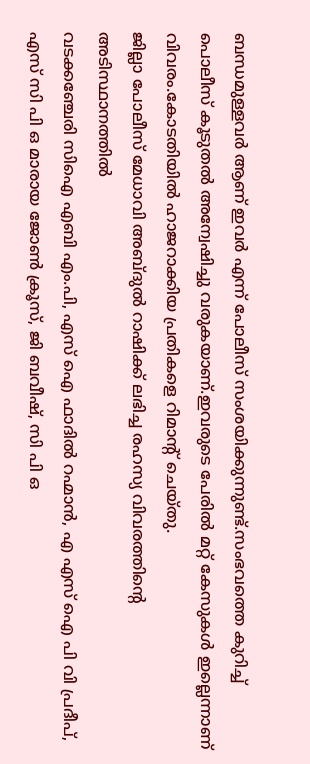ബന്ധമുള്ളവർ ആണ് ഇവർ എന്ന് പോലീസ് സംശയിക്കുന്നുണ്ട്.സംഭവത്തെ കുറിച്ച് പൊലീസ് കൂടുതൽ അന്വേഷിച്ചു വരുകയാണ്.ഇവരുടെ പേരിൽ മറ്റ് കേസുകൾ ഇല്ലെന്നാണ് വിവരം.കോടതിയിൽ ഹാജറാക്കിയ പ്രതികളെ റിമാൻ്റ് ചെയ്തു.
ജില്ലാ പോലീസ് മേധാവി അബ്ദുൽ റാഷിക്ക് ലഭിച്ച രഹസ്യ വിവരത്തിന്റെ അടിസ്ഥാനത്തിൽ
വടക്കഞ്ചേരി സിഐ എബി എം.പി, എസ് ഐ ഫാദിൽ റഹ്മാൻ, എ എസ് ഐ പി വി പ്രദീപ്, എസ് സി പി ഒ മാരായ ജോൺ ക്രൂസ്, ജി ബവീഷ്, സി പി ഒ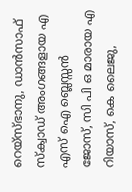റെയ്സ്ഭാനു, ഡാൻസാഫ് സ്ക്വാഡ് അംഗങ്ങളായ എ എസ് ഐ ബ്ലെസ്സൻ ജോസ്, സി പി ഒ മാരായ എ റിയാസ്, കെ ലൈജു,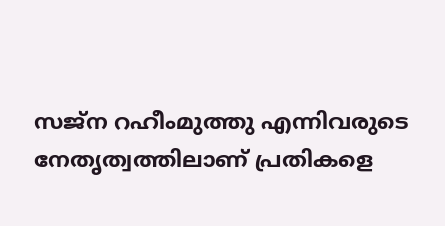സജ്ന റഹീംമുത്തു എന്നിവരുടെ നേതൃത്വത്തിലാണ് പ്രതികളെ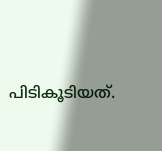പിടികൂടിയത്.